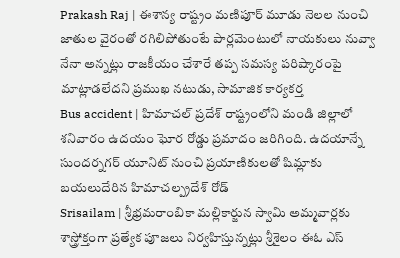Prakash Raj | ఈశాన్య రాష్ట్రం మణిపూర్ మూడు నెలల నుంచి జాతుల వైరంతో రగిలిపోతుంటే పార్లమెంటులో నాయకులు నువ్వా నేనా అన్నట్లు రాజకీయం చేశారే తప్ప సమస్య పరిష్కారంపై మాట్లాడలేదని ప్రముఖ నటుడు, సామాజిక కార్యకర్త
Bus accident | హిమాచల్ ప్రదేశ్ రాష్ట్రంలోని మండి జిల్లాలో శనివారం ఉదయం ఘోర రోడ్డు ప్రమాదం జరిగింది. ఉదయాన్నే సుందర్నగర్ యూనిట్ నుంచి ప్రయాణికులతో షిమ్లాకు బయలుదేరిన హిమాచల్ప్రదేశ్ రోడ్
Srisailam | శ్రీభ్రమరాంబికా మల్లికార్జున స్వామి అమ్మవార్లకు శాస్త్రోక్తంగా ప్రత్యేక పూజలు నిర్వహిస్తున్నట్లు శ్రీశైలం ఈఓ ఎస్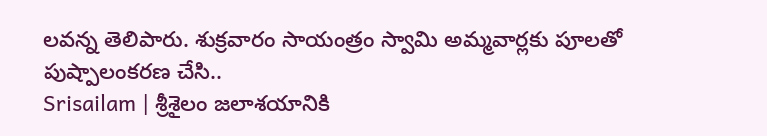లవన్న తెలిపారు. శుక్రవారం సాయంత్రం స్వామి అమ్మవార్లకు పూలతో పుష్పాలంకరణ చేసి..
Srisailam | శ్రీశైలం జలాశయానికి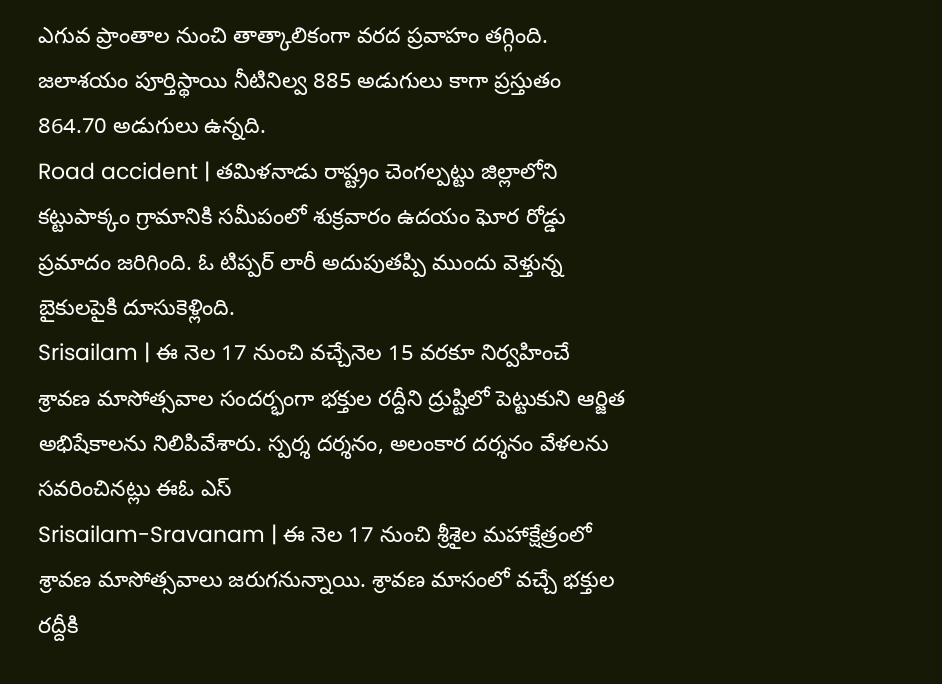ఎగువ ప్రాంతాల నుంచి తాత్కాలికంగా వరద ప్రవాహం తగ్గింది. జలాశయం పూర్తిస్థాయి నీటినిల్వ 885 అడుగులు కాగా ప్రస్తుతం 864.70 అడుగులు ఉన్నది.
Road accident | తమిళనాడు రాష్ట్రం చెంగల్పట్టు జిల్లాలోని కట్టుపాక్కం గ్రామానికి సమీపంలో శుక్రవారం ఉదయం ఘోర రోడ్డు ప్రమాదం జరిగింది. ఓ టిప్పర్ లారీ అదుపుతప్పి ముందు వెళ్తున్న బైకులపైకి దూసుకెళ్లింది.
Srisailam | ఈ నెల 17 నుంచి వచ్చేనెల 15 వరకూ నిర్వహించే శ్రావణ మాసోత్సవాల సందర్భంగా భక్తుల రద్దీని ద్రుష్టిలో పెట్టుకుని ఆర్జిత అభిషేకాలను నిలిపివేశారు. స్పర్శ దర్శనం, అలంకార దర్శనం వేళలను సవరించినట్లు ఈఓ ఎస్
Srisailam-Sravanam | ఈ నెల 17 నుంచి శ్రీశైల మహాక్షేత్రంలో శ్రావణ మాసోత్సవాలు జరుగనున్నాయి. శ్రావణ మాసంలో వచ్చే భక్తుల రద్దీకి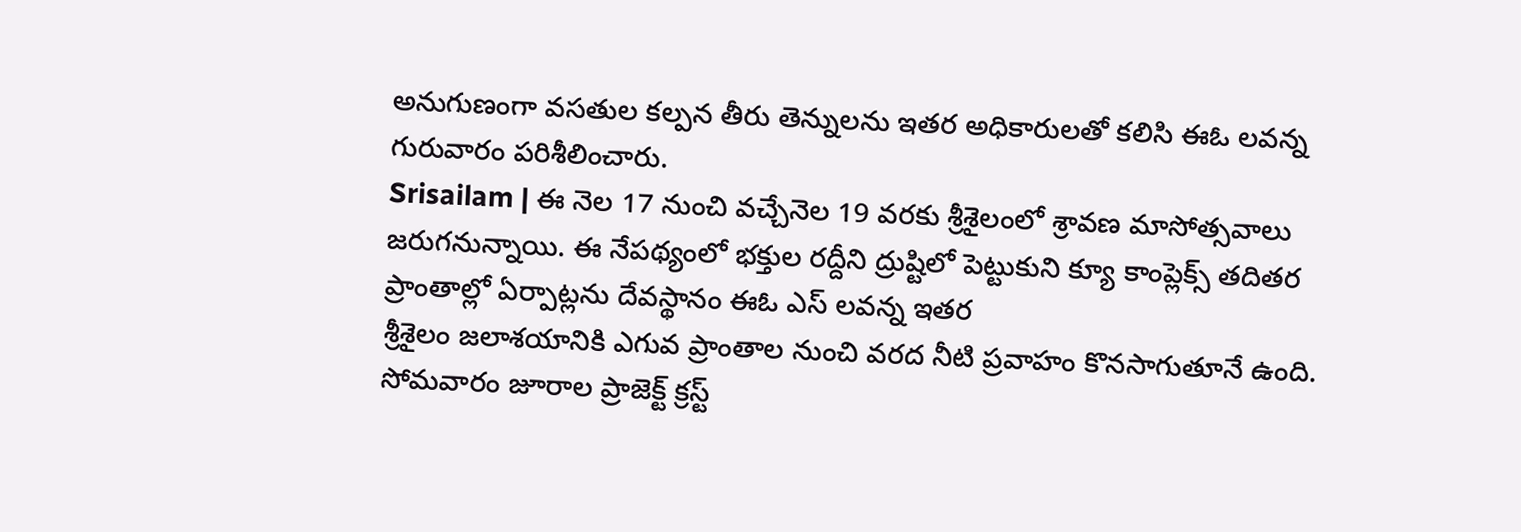అనుగుణంగా వసతుల కల్పన తీరు తెన్నులను ఇతర అధికారులతో కలిసి ఈఓ లవన్న గురువారం పరిశీలించారు.
Srisailam | ఈ నెల 17 నుంచి వచ్చేనెల 19 వరకు శ్రీశైలంలో శ్రావణ మాసోత్సవాలు జరుగనున్నాయి. ఈ నేపథ్యంలో భక్తుల రద్దీని ద్రుష్టిలో పెట్టుకుని క్యూ కాంప్లెక్స్ తదితర ప్రాంతాల్లో ఏర్పాట్లను దేవస్థానం ఈఓ ఎస్ లవన్న ఇతర
శ్రీశైలం జలాశయానికి ఎగువ ప్రాంతాల నుంచి వరద నీటి ప్రవాహం కొనసాగుతూనే ఉంది. సోమవారం జూరాల ప్రాజెక్ట్ క్రస్ట్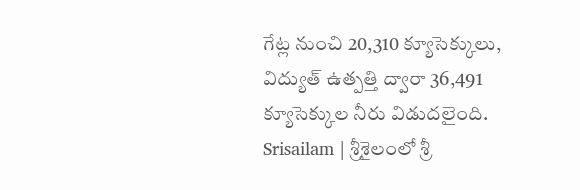గేట్ల నుంచి 20,310 క్యూసెక్కులు, విద్యుత్ ఉత్పత్తి ద్వారా 36,491 క్యూసెక్కుల నీరు విడుదలైంది.
Srisailam | శ్రీశైలంలో శ్రీ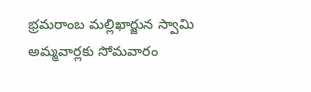భ్రమరాంబ మల్లిఖార్జున స్వామి అమ్మవార్లకు సోమవారం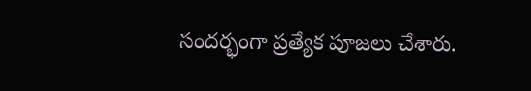సందర్భంగా ప్రత్యేక పూజలు చేశారు.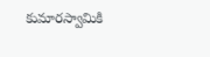కుమారస్వామికి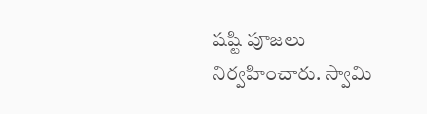షష్టి పూజలు నిర్వహించారు. స్వామి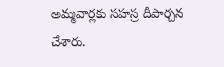అమ్మవార్లకు సహస్ర దీపార్చన చేశారు.